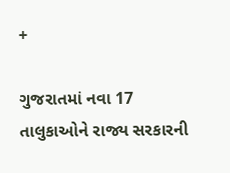+

ગુજરાતમાં નવા 17 તાલુકાઓને રાજ્ય સરકારની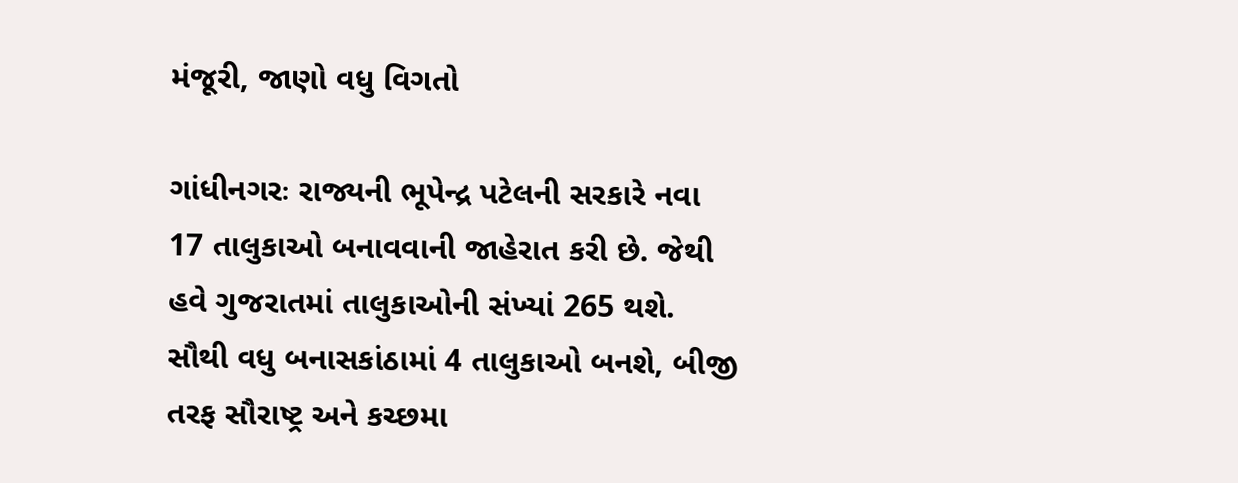મંજૂરી, જાણો વધુ વિગતો

ગાંધીનગરઃ રાજ્યની ભૂપેન્દ્ર પટેલની સરકારે નવા 17 તાલુકાઓ બનાવવાની જાહેરાત કરી છે. જેથી હવે ગુજરાતમાં તાલુકાઓની સંખ્યાં 265 થશે. સૌથી વધુ બનાસકાંઠામાં 4 તાલુકાઓ બનશે, બીજી તરફ સૌરાષ્ટ્ર અને કચ્છમા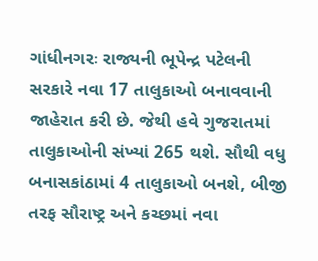ગાંધીનગરઃ રાજ્યની ભૂપેન્દ્ર પટેલની સરકારે નવા 17 તાલુકાઓ બનાવવાની જાહેરાત કરી છે. જેથી હવે ગુજરાતમાં તાલુકાઓની સંખ્યાં 265 થશે. સૌથી વધુ બનાસકાંઠામાં 4 તાલુકાઓ બનશે, બીજી તરફ સૌરાષ્ટ્ર અને કચ્છમાં નવા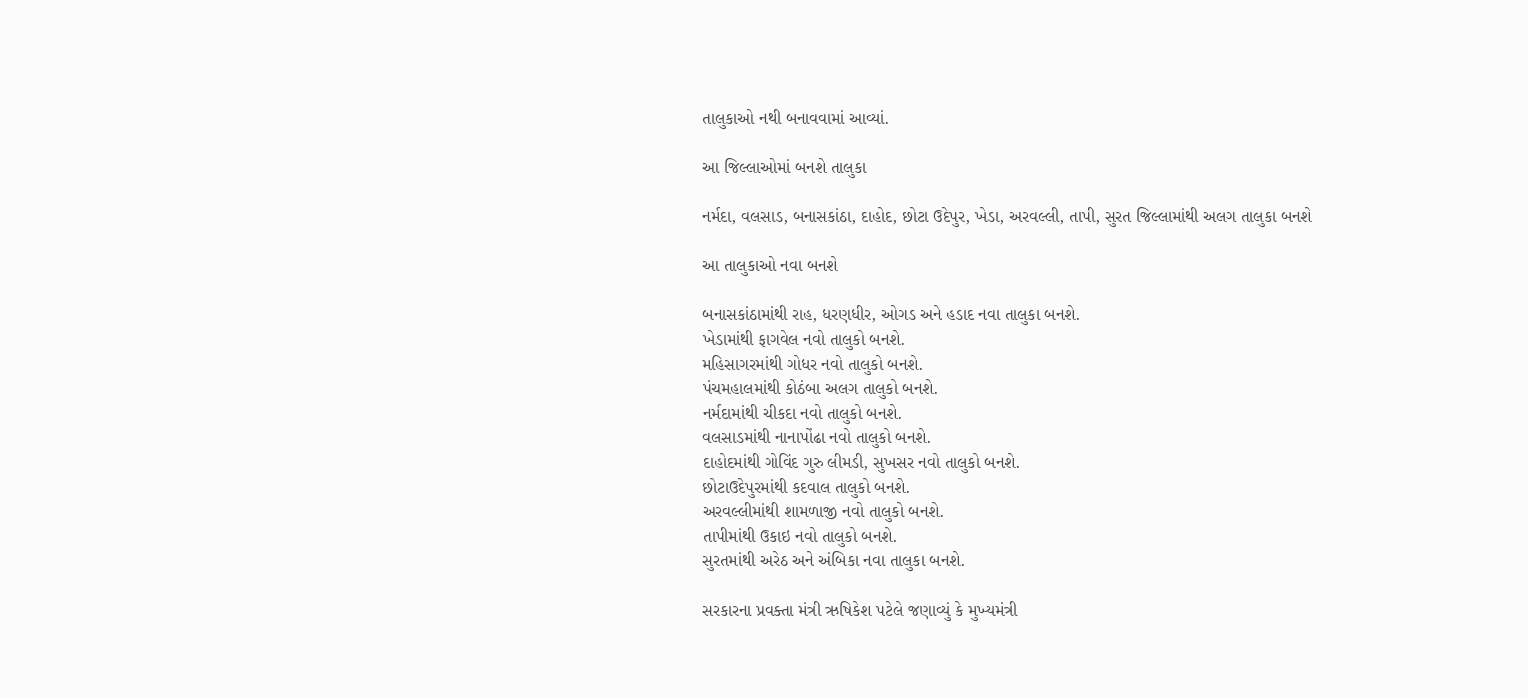તાલુકાઓ નથી બનાવવામાં આવ્યાં.

આ જિલ્લાઓમાં બનશે તાલુકા

નર્મદા, વલસાડ, બનાસકાંઠા, દાહોદ, છોટા ઉદેપુર, ખેડા, અરવલ્લી, તાપી, સુરત જિલ્લામાંથી અલગ તાલુકા બનશે

આ તાલુકાઓ નવા બનશે

બનાસકાંઠામાંથી રાહ, ધરણધીર, ઓગડ અને હડાદ નવા તાલુકા બનશે.
ખેડામાંથી ફાગવેલ નવો તાલુકો બનશે.
મહિસાગરમાંથી ગોધર નવો તાલુકો બનશે.
પંચમહાલમાંથી કોઠંબા અલગ તાલુકો બનશે.
નર્મદામાંથી ચીકદા નવો તાલુકો બનશે.
વલસાડમાંથી નાનાપોંઢા નવો તાલુકો બનશે.
દાહોદમાંથી ગોવિંદ ગુરુ લીમડી, સુખસર નવો તાલુકો બનશે.
છોટાઉદેપુરમાંથી કદવાલ તાલુકો બનશે.
અરવલ્લીમાંથી શામળાજી નવો તાલુકો બનશે.
તાપીમાંથી ઉકાઇ નવો તાલુકો બનશે.
સુરતમાંથી અરેઠ અને અંબિકા નવા તાલુકા બનશે.

સરકારના પ્રવક્તા મંત્રી ઋષિકેશ પટેલે જણાવ્યું કે મુખ્યમંત્રી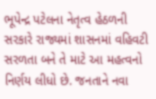ભૂપેન્દ્ર પટેલના નેતૃત્વ હેઠળની સરકારે રાજ્યમાં શાસનમાં વહિવટી સરળતા બને તે માટે આ મહત્વનો નિર્ણય લીધો છે. જનતાને નવા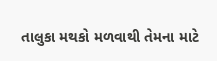તાલુકા મથકો મળવાથી તેમના માટે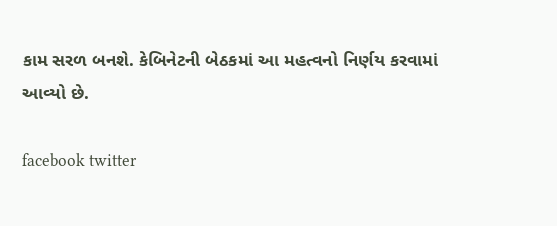કામ સરળ બનશે. કેબિનેટની બેઠકમાં આ મહત્વનો નિર્ણય કરવામાં આવ્યો છે.

facebook twitter